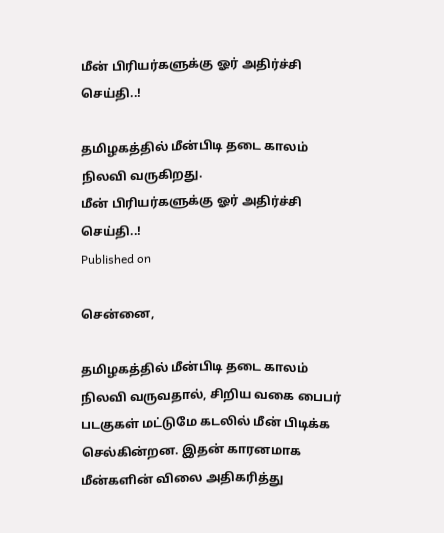மீன் பிரியர்களுக்கு ஓர் அதிர்ச்சி செய்தி..!

தமிழகத்தில் மீன்பிடி தடை காலம் நிலவி வருகிறது.
மீன் பிரியர்களுக்கு ஓர் அதிர்ச்சி செய்தி..!
Published on

சென்னை,

தமிழகத்தில் மீன்பிடி தடை காலம் நிலவி வருவதால், சிறிய வகை பைபர் படகுகள் மட்டுமே கடலில் மீன் பிடிக்க செல்கின்றன. இதன் காரனமாக மீன்களின் விலை அதிகரித்து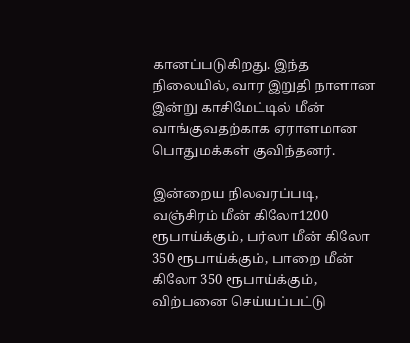கானப்படுகிறது. இந்த நிலையில், வார இறுதி நாளான இன்று காசிமேட்டில் மீன் வாங்குவதற்காக ஏராளமான பொதுமக்கள் குவிந்தனர்.

இன்றைய நிலவரப்படி, வஞ்சிரம் மீன் கிலோ1200 ரூபாய்க்கும், பர்லா மீன் கிலோ 350 ரூபாய்க்கும், பாறை மீன் கிலோ 350 ரூபாய்க்கும், விற்பனை செய்யப்பட்டு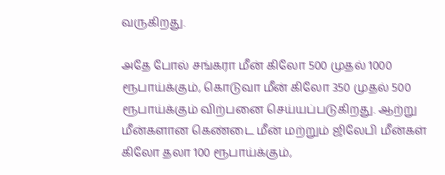வருகிறது.

அதே போல் சங்கரா மீன் கிலோ 500 முதல் 1000 ரூபாய்க்கும், கொடுவா மீன் கிலோ 350 முதல் 500 ரூபாய்க்கும் விற்பனை செய்யப்படுகிறது. ஆற்று மீன்களான கெண்டை மீன் மற்றும் ஜிலேபி மீன்கள் கிலோ தலா 100 ரூபாய்க்கும்,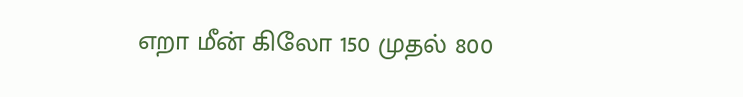எறா மீன் கிலோ 150 முதல் 800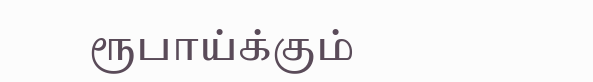ரூபாய்க்கும்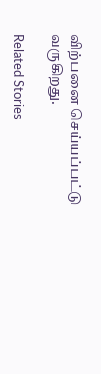விற்பனை செய்யப்பட்டு வருகிறது.

Related Stories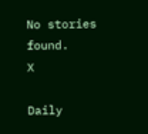No stories found.
X

Daily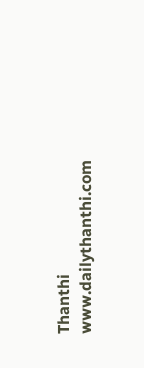Thanthi
www.dailythanthi.com